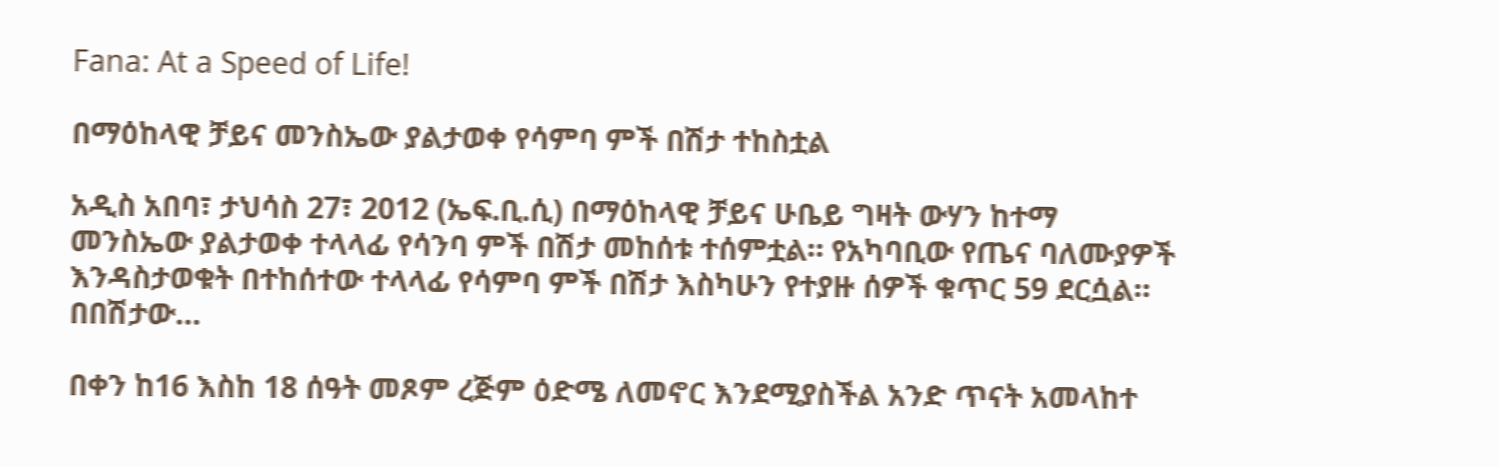Fana: At a Speed of Life!

በማዕከላዊ ቻይና መንስኤው ያልታወቀ የሳምባ ምች በሽታ ተከስቷል

አዲስ አበባ፣ ታህሳስ 27፣ 2012 (ኤፍ.ቢ.ሲ) በማዕከላዊ ቻይና ሁቤይ ግዛት ውሃን ከተማ መንስኤው ያልታወቀ ተላላፊ የሳንባ ምች በሽታ መከሰቱ ተሰምቷል። የአካባቢው የጤና ባለሙያዎች እንዳስታወቁት በተከሰተው ተላላፊ የሳምባ ምች በሽታ እስካሁን የተያዙ ሰዎች ቁጥር 59 ደርሷል። በበሽታው…

በቀን ከ16 እስከ 18 ሰዓት መጾም ረጅም ዕድሜ ለመኖር እንደሚያስችል አንድ ጥናት አመላከተ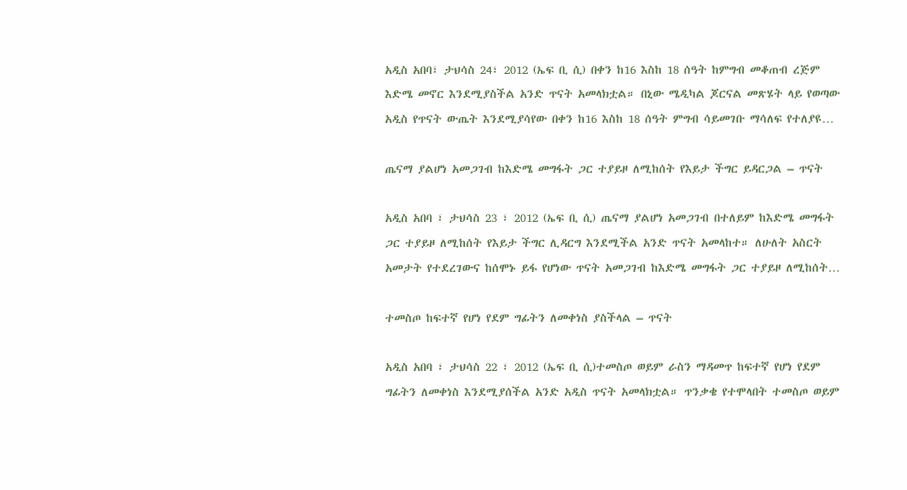አዲስ አበባ፣ ታህሳስ 24፣ 2012 (ኤፍ ቢ ሲ) በቀን ከ16 እስከ 18 ሰዓት ከምግብ መቆጠብ ረጅም እድሜ መኖር እንደሚያስችል አንድ ጥናት አመላክቷል። በኒው ሜዲካል ጆርናል መጽሄት ላይ የወጣው አዲስ የጥናት ውጤት እንደሚያሳየው በቀን ከ16 እስከ 18 ሰዓት ምግብ ሳይመገቡ ማሳለፍ የተለያዩ…

ጤናማ ያልሆነ አመጋገብ ከእድሜ መግፋት ጋር ተያይዞ ለሚከሰት የእይታ ችግር ይዳርጋል – ጥናት

አዲስ አበባ ፣ ታህሳስ 23 ፣ 2012 (ኤፍ ቢ ሲ) ጤናማ ያልሆነ አመጋገብ በተለይም ከእድሜ መግፋት ጋር ተያይዞ ለሚከሰት የእይታ ችግር ሊዳርግ እንደሚችል አንድ ጥናት አመላከተ። ለሁለት አስርት አመታት የተደረገውና ከሰሞኑ ይፋ የሆነው ጥናት አመጋገብ ከእድሜ መግፋት ጋር ተያይዞ ለሚከሰት…

ተመስጦ ከፍተኛ የሆነ የደም ግፊትን ለመቀነስ ያስችላል – ጥናት

አዲስ አበባ ፣ ታህሳስ 22 ፣ 2012 (ኤፍ ቢ ሲ)ተመስጦ ወይም ራስን ማዳመጥ ከፍተኛ የሆነ የደም ግፊትን ለመቀነስ እንደሚያሰችል አንድ አዲስ ጥናት አመላክቷል። ጥንቃቄ የተሞላበት ተመስጦ ወይም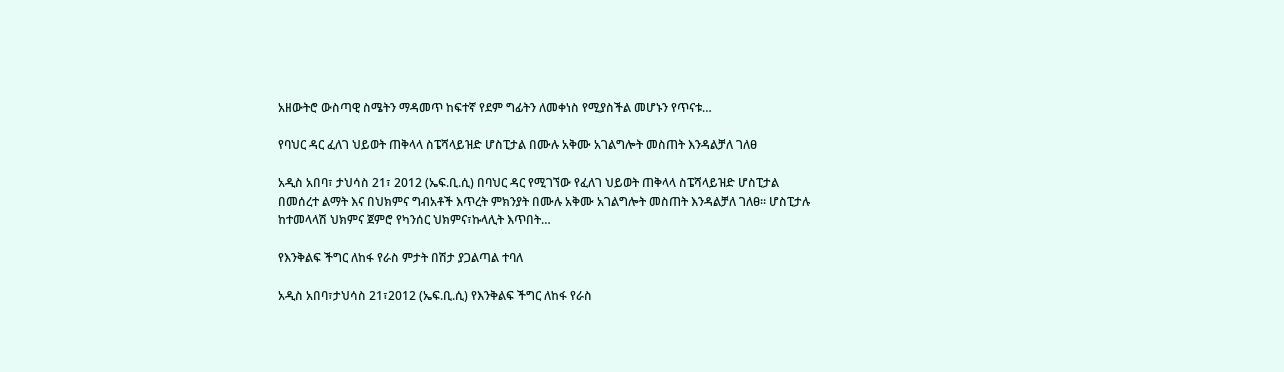አዘውትሮ ውስጣዊ ስሜትን ማዳመጥ ከፍተኛ የደም ግፊትን ለመቀነስ የሚያስችል መሆኑን የጥናቱ…

የባህር ዳር ፈለገ ህይወት ጠቅላላ ስፔሻላይዝድ ሆስፒታል በሙሉ አቅሙ አገልግሎት መስጠት እንዳልቻለ ገለፀ

አዲስ አበባ፣ ታህሳስ 21፣ 2012 (ኤፍ.ቢ.ሲ) በባህር ዳር የሚገኘው የፈለገ ህይወት ጠቅላላ ስፔሻላይዝድ ሆስፒታል በመሰረተ ልማት እና በህክምና ግብአቶች እጥረት ምክንያት በሙሉ አቅሙ አገልግሎት መስጠት እንዳልቻለ ገለፀ። ሆስፒታሉ ከተመላላሽ ህክምና ጀምሮ የካንሰር ህክምና፣ኩላሊት እጥበት…

የእንቅልፍ ችግር ለከፋ የራስ ምታት በሽታ ያጋልጣል ተባለ

አዲስ አበባ፣ታህሳስ 21፣2012 (ኤፍ.ቢ.ሲ) የእንቅልፍ ችግር ለከፋ የራስ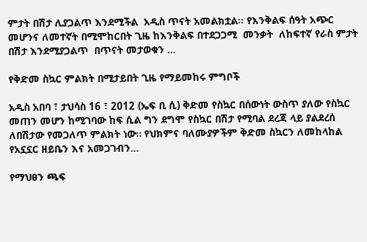ምታት በሽታ ሊያጋልጥ እንደሚችል  አዲስ ጥናት አመልክቷል፡፡ የእንቅልፍ ሰዓት አጭር መሆንና ለመተኛት በሚሞከርበት ጊዜ ከእንቅልፍ በተደጋጋሚ  መንቃት  ለከፍተኛ የራስ ምታት በሽታ እንደሚያጋልጥ  በጥናት መታወቁን …

የቅድመ ስኳር ምልክት በሚታይበት ጊዜ የማይመከሩ ምግቦች

አዲስ አበባ ፣ ታህሳስ 16 ፣ 2012 (ኤፍ ቢ ሲ) ቅድመ የስኳር በሰውነት ውስጥ ያለው የስኳር መጠን መሆን ከሚገባው ከፍ ሲል ግን ደግሞ የስኳር በሽታ የሚባል ደረጃ ላይ ያልደረሰ ለበሽታው የመጋለጥ ምልክት ነው። የህክምና ባለሙያዎችም ቅድመ ስኳርን ለመከላከል የአኗኗር ዘይቤን እና አመጋገብን…

የማህፀን ጫፍ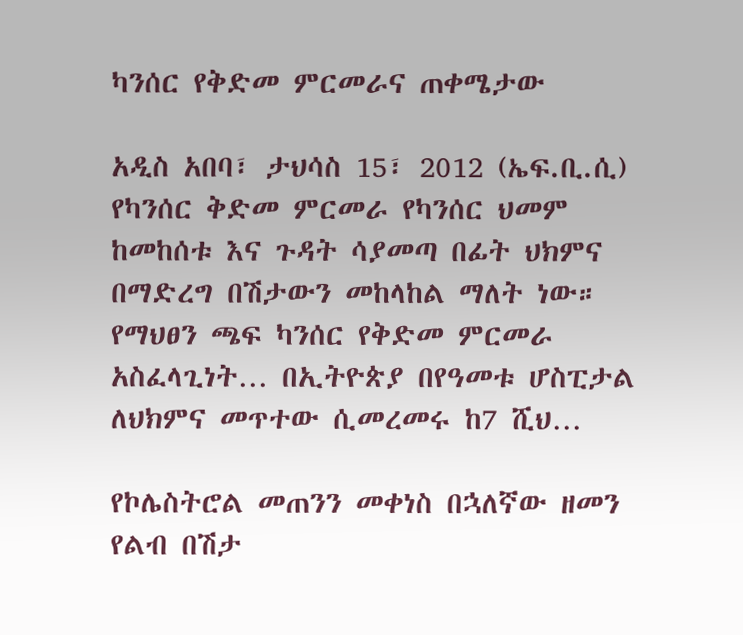ካንሰር የቅድመ ምርመራና ጠቀሜታው

አዲስ አበባ፣ ታህሳስ 15፣ 2012 (ኤፍ.ቢ.ሲ) የካንሰር ቅድመ ምርመራ የካንሰር ህመም ከመከሰቱ እና ጉዳት ሳያመጣ በፊት ህክምና በማድረግ በሽታውን መከላከል ማለት ነው። የማህፀን ጫፍ ካንሰር የቅድመ ምርመራ አስፈላጊነት… በኢትዮጵያ በየዓመቱ ሆስፒታል ለህክምና መጥተው ሲመረመሩ ከ7 ሺህ…

የኮሌስትሮል መጠንን መቀነስ በኋለኛው ዘመን የልብ በሽታ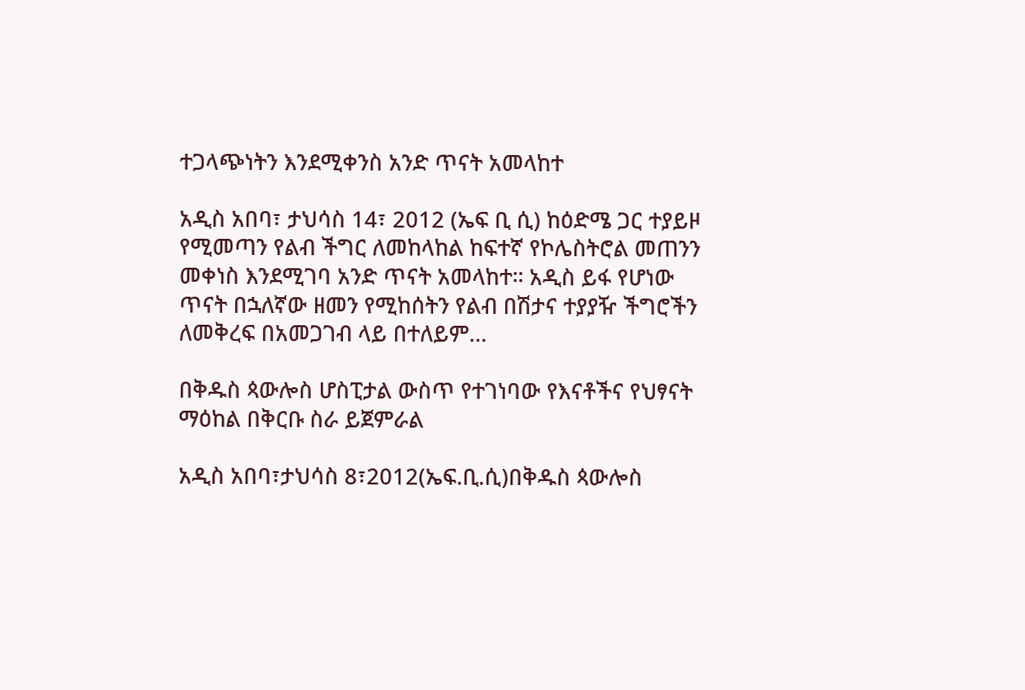ተጋላጭነትን እንደሚቀንስ አንድ ጥናት አመላከተ

አዲስ አበባ፣ ታህሳስ 14፣ 2012 (ኤፍ ቢ ሲ) ከዕድሜ ጋር ተያይዞ የሚመጣን የልብ ችግር ለመከላከል ከፍተኛ የኮሌስትሮል መጠንን መቀነስ እንደሚገባ አንድ ጥናት አመላከተ። አዲስ ይፋ የሆነው ጥናት በኋለኛው ዘመን የሚከሰትን የልብ በሽታና ተያያዥ ችግሮችን ለመቅረፍ በአመጋገብ ላይ በተለይም…

በቅዱስ ጳውሎስ ሆስፒታል ውስጥ የተገነባው የእናቶችና የህፃናት ማዕከል በቅርቡ ስራ ይጀምራል

አዲስ አበባ፣ታህሳስ 8፣2012(ኤፍ.ቢ.ሲ)በቅዱስ ጳውሎስ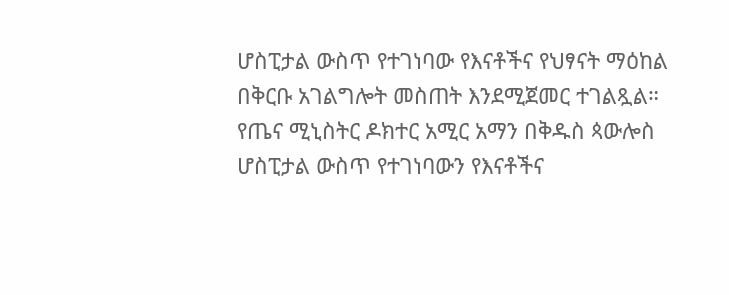ሆስፒታል ውስጥ የተገነባው የእናቶችና የህፃናት ማዕከል በቅርቡ አገልግሎት መስጠት እንደሚጀመር ተገልጿል። የጤና ሚኒስትር ዶክተር አሚር አማን በቅዱስ ጳውሎስ ሆስፒታል ውስጥ የተገነባውን የእናቶችና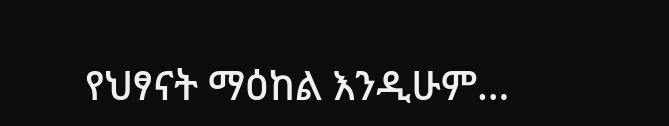የህፃናት ማዕከል እንዲሁም…